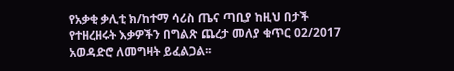የአቃቂ ቃሊቲ ክ/ከተማ ሳሪስ ጤና ጣቢያ ከዚህ በታች የተዘረዘሩት እቃዎችን በግልጽ ጨረታ መለያ ቁጥር 02/2017 አወዳድሮ ለመግዛት ይፈልጋል፡፡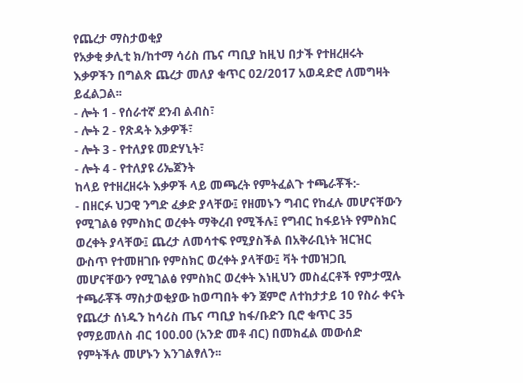የጨረታ ማስታወቂያ
የአቃቂ ቃሊቲ ክ/ከተማ ሳሪስ ጤና ጣቢያ ከዚህ በታች የተዘረዘሩት እቃዎችን በግልጽ ጨረታ መለያ ቁጥር 02/2017 አወዳድሮ ለመግዛት ይፈልጋል፡፡
- ሎት 1 - የሰራተኛ ደንብ ልብስ፣
- ሎት 2 - የጽዳት እቃዎች፣
- ሎት 3 - የተለያዩ መድሃኒት፣
- ሎት 4 - የተለያዩ ሪኤጀንት
ከላይ የተዘረዘሩት እቃዎች ላይ መጫረት የምትፈልጉ ተጫራቾች:-
- በዘርፉ ህጋዊ ንግድ ፈቃድ ያላቸው፤ የዘመኑን ግብር የከፈሉ መሆናቸውን የሚገልፅ የምስክር ወረቀት ማቅረብ የሚችሉ፤ የግብር ከፋይነት የምስክር ወረቀት ያላቸው፤ ጨረታ ለመሳተፍ የሚያስችል በአቅራቢነት ዝርዝር ውስጥ የተመዘገቡ የምስክር ወረቀት ያላቸው፤ ቫት ተመዝጋቢ መሆናቸውን የሚገልፅ የምስክር ወረቀት እነዚህን መስፈርቶች የምታሟሉ ተጫራቾች ማስታወቂያው ከወጣበት ቀን ጀምሮ ለተከታታይ 10 የስራ ቀናት የጨረታ ሰነዱን ከሳሪስ ጤና ጣቢያ ከፋ/ቡድን ቢሮ ቁጥር 35 የማይመለስ ብር 100.00 (አንድ መቶ ብር) በመክፈል መውሰድ የምትችሉ መሆኑን እንገልፃለን፡፡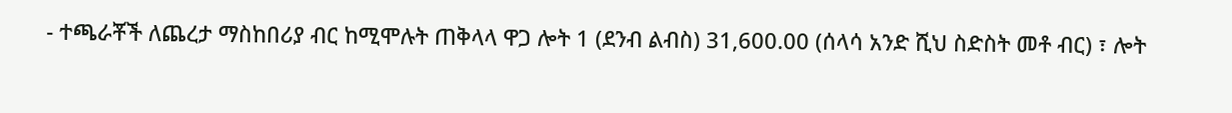- ተጫራቾች ለጨረታ ማስከበሪያ ብር ከሚሞሉት ጠቅላላ ዋጋ ሎት 1 (ደንብ ልብስ) 31,600.00 (ሰላሳ አንድ ሺህ ስድስት መቶ ብር) ፣ ሎት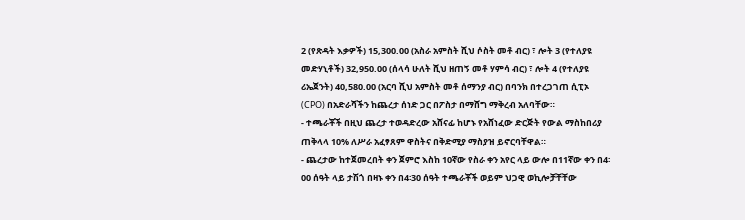2 (የጽዳት እቃዎች) 15,300.00 (አስራ አምስት ሺህ ሶስት መቶ ብር) ፣ ሎት 3 (የተለያዩ መድሃኒቶች) 32,950.00 (ሰላሳ ሁለት ሺህ ዘጠኝ መቶ ሃምሳ ብር) ፣ ሎት 4 (የተለያዩ ሪኤጀንት) 40,580.00 (አርባ ሺህ አምስት መቶ ሰማንያ ብር) በባንክ በተረጋገጠ ሲፒኦ (CPO) በአድራሻችን ከጨረታ ሰነድ ጋር በፖስታ በማሸግ ማቅረብ አለባቸው።
- ተጫራቾች በዚህ ጨረታ ተወዳድረው አሸናፊ ከሆኑ የአሸነፈው ድርጅት የውል ማስከበሪያ ጠቅላላ 10% ለሥራ አፈፃጸም ዋስትና በቅድሚያ ማስያዝ ይኖርባቸዋል።
- ጨረታው ከተጀመረበት ቀን ጀምሮ እስከ 10ኛው የስራ ቀን አየር ላይ ውሎ በ11ኛው ቀን በ4፡00 ሰዓት ላይ ታሽጎ በዛኑ ቀን በ4፡30 ሰዓት ተጫራቾች ወይም ህጋዊ ወኪሎቻቸቸው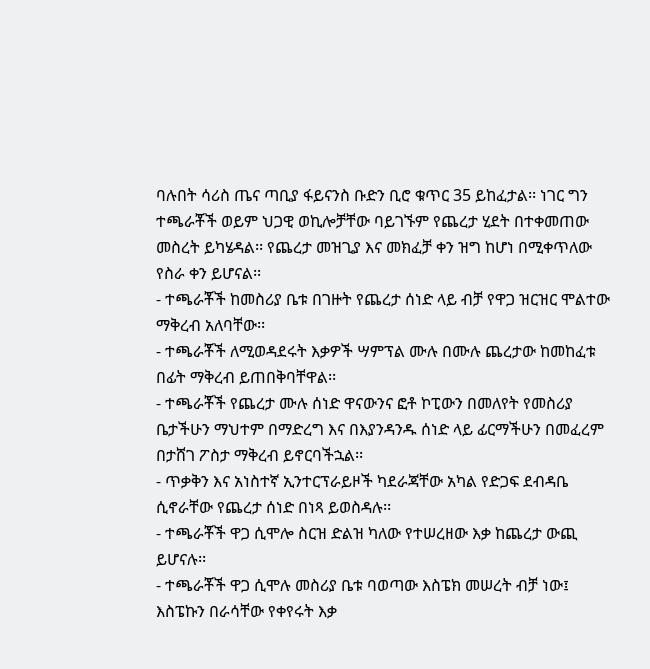ባሉበት ሳሪስ ጤና ጣቢያ ፋይናንስ ቡድን ቢሮ ቁጥር 35 ይከፈታል፡፡ ነገር ግን ተጫራቾች ወይም ህጋዊ ወኪሎቻቸው ባይገኙም የጨረታ ሂደት በተቀመጠው መስረት ይካሄዳል፡፡ የጨረታ መዝጊያ እና መክፈቻ ቀን ዝግ ከሆነ በሚቀጥለው የስራ ቀን ይሆናል፡፡
- ተጫራቾች ከመስሪያ ቤቱ በገዙት የጨረታ ሰነድ ላይ ብቻ የዋጋ ዝርዝር ሞልተው ማቅረብ አለባቸው፡፡
- ተጫራቾች ለሚወዳደሩት እቃዎች ሣምፕል ሙሉ በሙሉ ጨረታው ከመከፈቱ በፊት ማቅረብ ይጠበቅባቸዋል፡፡
- ተጫራቾች የጨረታ ሙሉ ሰነድ ዋናውንና ፎቶ ኮፒውን በመለየት የመስሪያ ቤታችሁን ማህተም በማድረግ እና በእያንዳንዱ ሰነድ ላይ ፊርማችሁን በመፈረም በታሸገ ፖስታ ማቅረብ ይኖርባችኋል፡፡
- ጥቃቅን እና አነስተኛ ኢንተርፕራይዞች ካደራጃቸው አካል የድጋፍ ደብዳቤ ሲኖራቸው የጨረታ ሰነድ በነጻ ይወስዳሉ፡፡
- ተጫራቾች ዋጋ ሲሞሎ ስርዝ ድልዝ ካለው የተሠረዘው እቃ ከጨረታ ውጪ ይሆናሉ፡፡
- ተጫራቾች ዋጋ ሲሞሉ መስሪያ ቤቱ ባወጣው እስፔክ መሠረት ብቻ ነው፤ እስፔኩን በራሳቸው የቀየሩት እቃ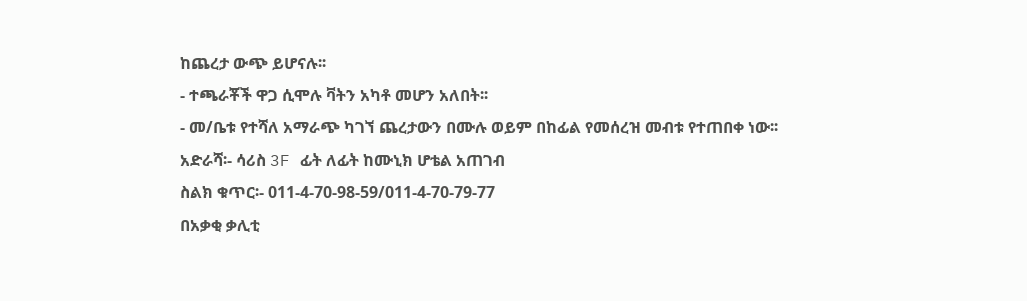ከጨረታ ውጭ ይሆናሉ፡፡
- ተጫራቾች ዋጋ ሲሞሉ ቫትን አካቶ መሆን አለበት፡፡
- መ/ቤቱ የተሻለ አማራጭ ካገኘ ጨረታውን በሙሉ ወይም በከፊል የመሰረዝ መብቱ የተጠበቀ ነው፡፡
አድራሻ፡- ሳሪስ 3F ፊት ለፊት ከሙኒክ ሆቴል አጠገብ
ስልክ ቁጥር፡- 011-4-70-98-59/011-4-70-79-77
በአቃቂ ቃሊቲ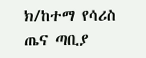ክ/ከተማ የሳሪስ ጤና ጣቢያ